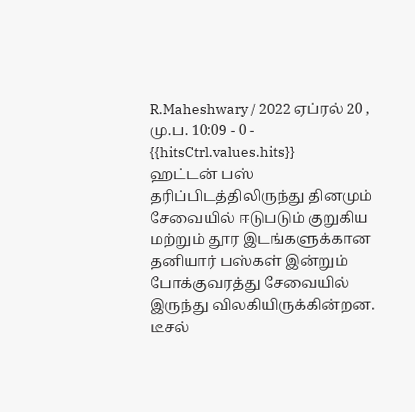R.Maheshwary / 2022 ஏப்ரல் 20 , மு.ப. 10:09 - 0 - {{hitsCtrl.values.hits}}
ஹட்டன் பஸ் தரிப்பிடத்திலிருந்து தினமும் சேவையில் ஈடுபடும் குறுகிய மற்றும் தூர இடங்களுக்கான தனியார் பஸ்கள் இன்றும் போக்குவரத்து சேவையில் இருந்து விலகியிருக்கின்றன.
டீசல்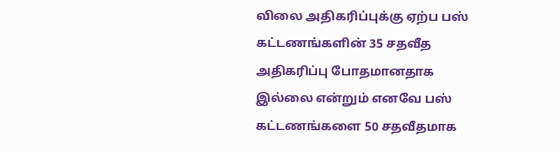விலை அதிகரிப்புக்கு ஏற்ப பஸ் கட்டணங்களின் 35 சதவீத அதிகரிப்பு போதமானதாக இல்லை என்றும் எனவே பஸ் கட்டணங்களை 50 சதவீதமாக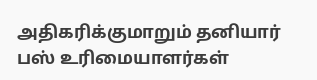அதிகரிக்குமாறும் தனியார் பஸ் உரிமையாளர்கள்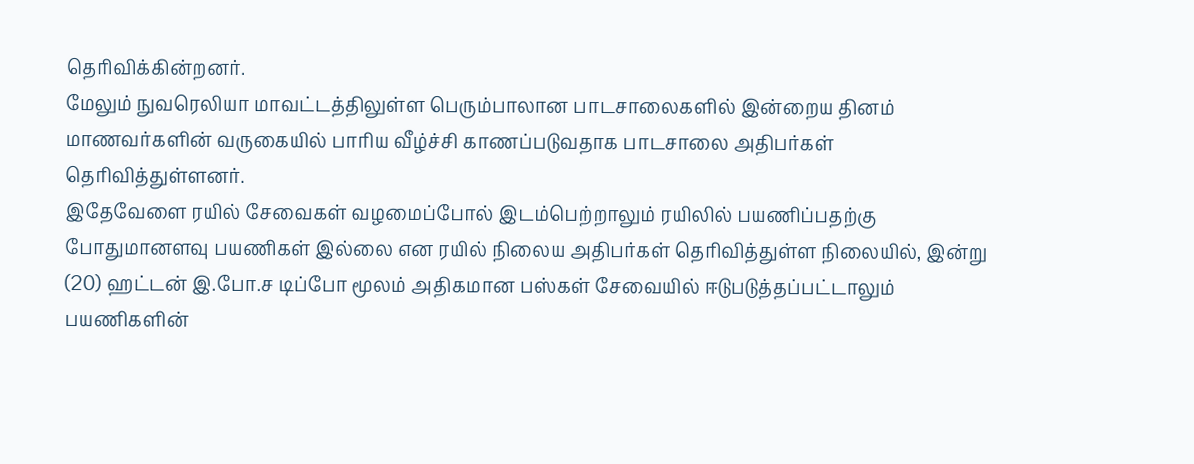தெரிவிக்கின்றனர்.
மேலும் நுவரெலியா மாவட்டத்திலுள்ள பெரும்பாலான பாடசாலைகளில் இன்றைய தினம் மாணவர்களின் வருகையில் பாரிய வீழ்ச்சி காணப்படுவதாக பாடசாலை அதிபர்கள் தெரிவித்துள்ளனர்.
இதேவேளை ரயில் சேவைகள் வழமைப்போல் இடம்பெற்றாலும் ரயிலில் பயணிப்பதற்கு போதுமானளவு பயணிகள் இல்லை என ரயில் நிலைய அதிபர்கள் தெரிவித்துள்ள நிலையில், இன்று (20) ஹட்டன் இ.போ.ச டிப்போ மூலம் அதிகமான பஸ்கள் சேவையில் ஈடுபடுத்தப்பட்டாலும் பயணிகளின்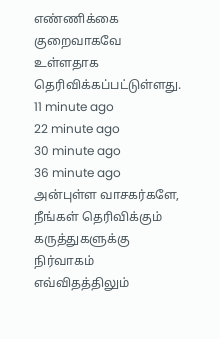எண்ணிக்கை குறைவாகவே உள்ளதாக தெரிவிக்கப்பட்டுள்ளது.
11 minute ago
22 minute ago
30 minute ago
36 minute ago
அன்புள்ள வாசகர்களே,
நீங்கள் தெரிவிக்கும் கருத்துகளுக்கு நிர்வாகம் எவ்விதத்திலும்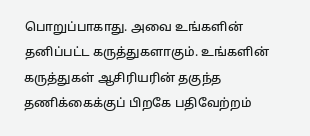பொறுப்பாகாது. அவை உங்களின் தனிப்பட்ட கருத்துகளாகும். உங்களின் கருத்துகள் ஆசிரியரின் தகுந்த தணிக்கைக்குப் பிறகே பதிவேற்றம்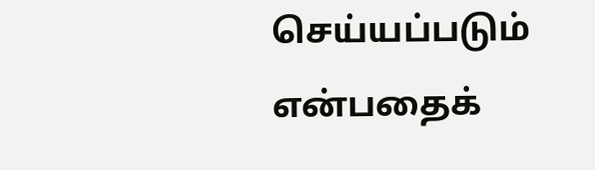செய்யப்படும் என்பதைக்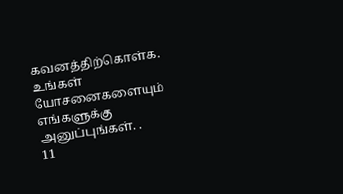கவனத்திற்கொள்க. உங்கள் யோசனைகளையும் எங்களுக்கு அனுப்புங்கள். .
11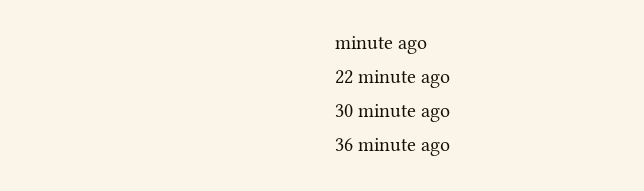minute ago
22 minute ago
30 minute ago
36 minute ago